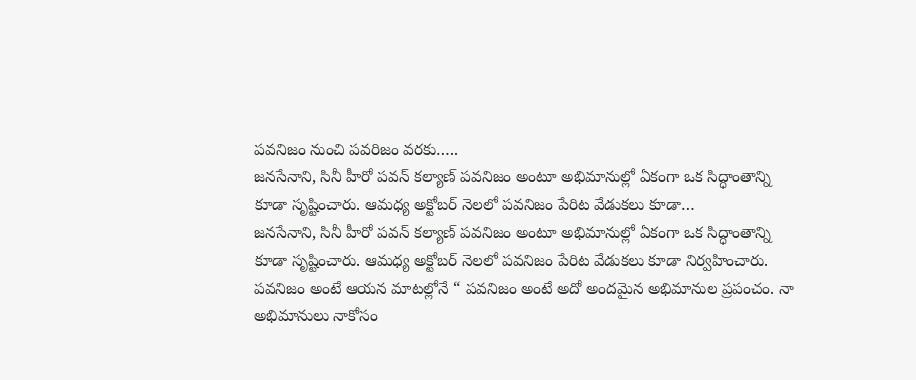పవనిజం నుంచి పవరిజం వరకు…..
జనసేనాని, సినీ హీరో పవన్ కల్యాణ్ పవనిజం అంటూ అభిమానుల్లో ఏకంగా ఒక సిద్ధాంతాన్ని కూడా సృష్టించారు. ఆమధ్య అక్టోబర్ నెలలో పవనిజం పేరిట వేడుకలు కూడా…
జనసేనాని, సినీ హీరో పవన్ కల్యాణ్ పవనిజం అంటూ అభిమానుల్లో ఏకంగా ఒక సిద్ధాంతాన్ని కూడా సృష్టించారు. ఆమధ్య అక్టోబర్ నెలలో పవనిజం పేరిట వేడుకలు కూడా నిర్వహించారు. పవనిజం అంటే ఆయన మాటల్లోనే “ పవనిజం అంటే అదో అందమైన అభిమానుల ప్రపంచం. నా అభిమానులు నాకోసం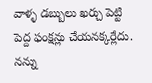వాళ్ళ డబ్బులు ఖర్చు పెట్టి పెద్ద ఫంక్షన్లు చేయనక్కర్లేదు. నన్ను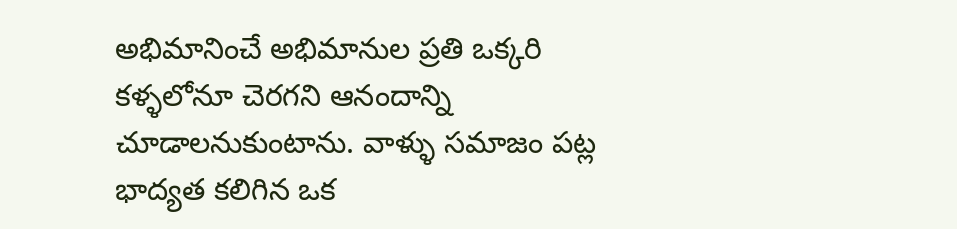అభిమానించే అభిమానుల ప్రతి ఒక్కరి కళ్ళలోనూ చెరగని ఆనందాన్ని చూడాలనుకుంటాను. వాళ్ళు సమాజం పట్ల భాద్యత కలిగిన ఒక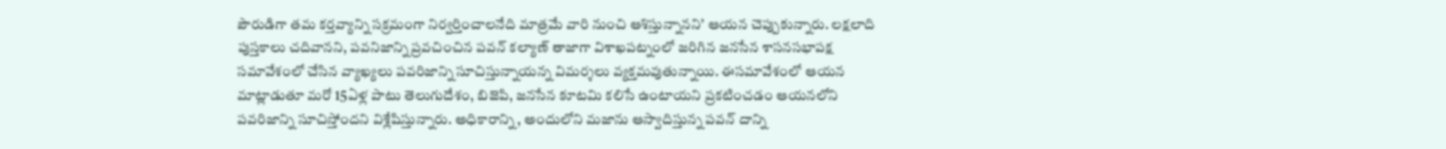పౌరుడిగా తమ కర్తవ్యాన్ని సక్రమంగా నిర్వర్తించాలనేది మాత్రమే వారి నుంచి ఆశిస్తున్నానని’ ఆయన చెప్పుకున్నారు. లక్షలాది పుస్తకాలు చదివానని, పవనిజాన్ని ప్రవచించిన పవన్ కల్యాణ్ తాజాగా విశాఖపట్నంలో జరిగిన జనసేన శాసనసభాపక్ష సమావేశంలో చేసిన వ్యాఖ్యలు పవరిజాన్ని సూచిస్తున్నాయన్న విమర్శలు వ్యక్తమవుతున్నాయి. ఈసమావేశంలో ఆయన మాట్లాడుతూ మరో 15ఏళ్ల పాటు తెలుగుదేశం, బిజెపి, జనసేన కూటమి కలిసే ఉంటాయని ప్రకటించడం ఆయనలోని పవరిజాన్ని సూచిస్తోందని విశ్లేషిస్తున్నారు. అధికారాన్ని, అందులోని మజాను ఆస్వాదిస్తున్న పవన్ దాన్ని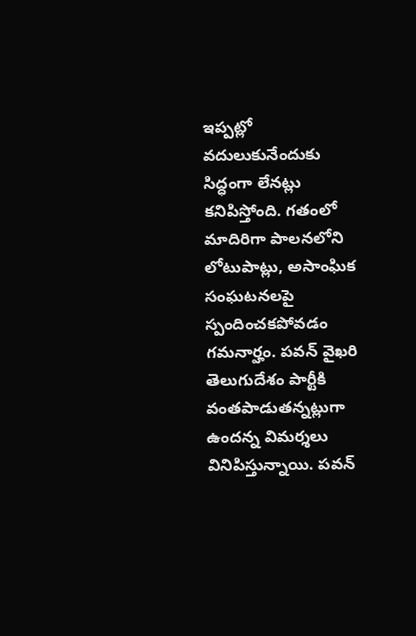ఇప్పట్లో వదులుకునేందుకు సిద్ధంగా లేనట్లు కనిపిస్తోంది. గతంలో మాదిరిగా పాలనలోని లోటుపాట్లు, అసాంఘిక సంఘటనలపై స్పందించకపోవడం గమనార్హం. పవన్ వైఖరి తెలుగుదేశం పార్టీకి వంతపాడుతన్నట్లుగా ఉందన్న విమర్శలు వినిపిస్తున్నాయి. పవన్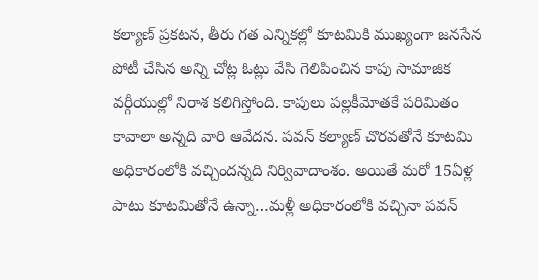కల్యాణ్ ప్రకటన, తీరు గత ఎన్నికల్లో కూటమికి ముఖ్యంగా జనసేన పోటీ చేసిన అన్ని చోట్ల ఓట్లు వేసి గెలిపించిన కాపు సామాజిక వర్గీయుల్లో నిరాశ కలిగిస్తోంది. కాపులు పల్లకీమోతకే పరిమితం కావాలా అన్నది వారి ఆవేదన. పవన్ కల్యాణ్ చొరవతోనే కూటమి అధికారంలోకి వచ్చిందన్నది నిర్వివాదాంశం. అయితే మరో 15ఏళ్ల పాటు కూటమితోనే ఉన్నా…మళ్లీ అధికారంలోకి వచ్చినా పవన్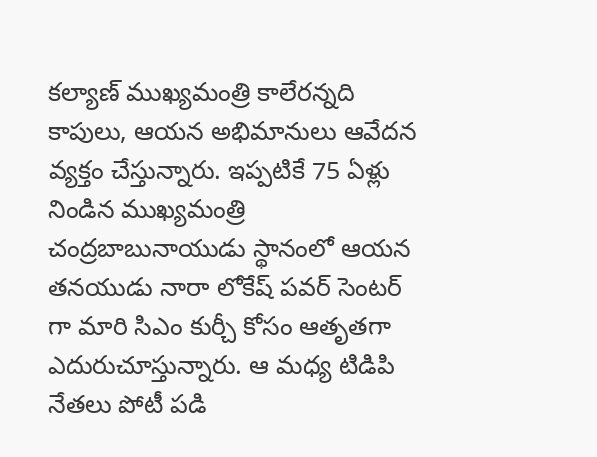కల్యాణ్ ముఖ్యమంత్రి కాలేరన్నది కాపులు, ఆయన అభిమానులు ఆవేదన వ్యక్తం చేస్తున్నారు. ఇప్పటికే 75 ఏళ్లు నిండిన ముఖ్యమంత్రి చంద్రబాబునాయుడు స్థానంలో ఆయన తనయుడు నారా లోకేష్ పవర్ సెంటర్ గా మారి సిఎం కుర్చీ కోసం ఆతృతగా ఎదురుచూస్తున్నారు. ఆ మధ్య టిడిపి నేతలు పోటీ పడి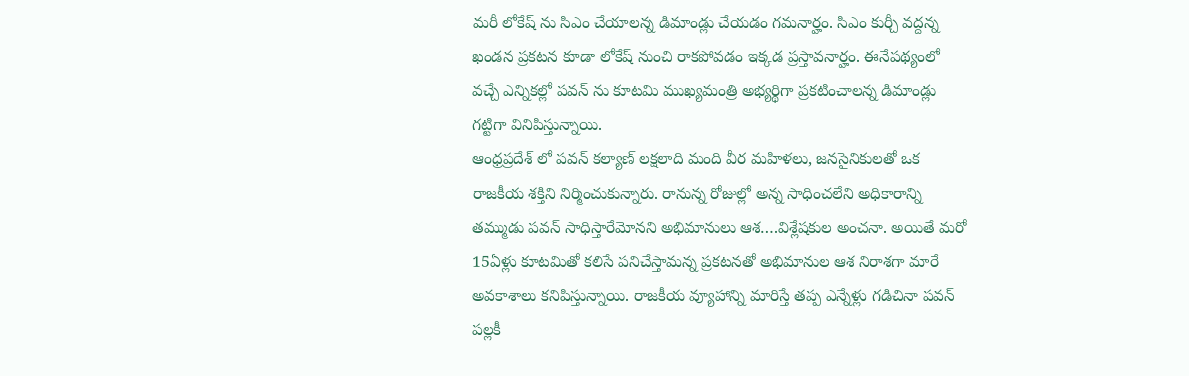మరీ లోకేష్ ను సిఎం చేయాలన్న డిమాండ్లు చేయడం గమనార్హం. సిఎం కుర్చీ వద్దన్న ఖండన ప్రకటన కూడా లోకేష్ నుంచి రాకపోవడం ఇక్కడ ప్రస్తావనార్హం. ఈనేపథ్యంలో వచ్చే ఎన్నికల్లో పవన్ ను కూటమి ముఖ్యమంత్రి అభ్యర్థిగా ప్రకటించాలన్న డిమాండ్లు గట్టిగా వినిపిస్తున్నాయి.
ఆంధ్రప్రదేశ్ లో పవన్ కల్యాణ్ లక్షలాది మంది వీర మహిళలు, జనసైనికులతో ఒక రాజకీయ శక్తిని నిర్మించుకున్నారు. రానున్న రోజుల్లో అన్న సాధించలేని అధికారాన్ని తమ్ముడు పవన్ సాధిస్తారేమోనని అభిమానులు ఆశ….విశ్లేషకుల అంచనా. అయితే మరో 15ఏళ్లు కూటమితో కలిసే పనిచేస్తామన్న ప్రకటనతో అభిమానుల ఆశ నిరాశగా మారే అవకాశాలు కనిపిస్తున్నాయి. రాజకీయ వ్యూహాన్ని మారిస్తే తప్ప ఎన్నేళ్లు గడిచినా పవన్ పల్లకీ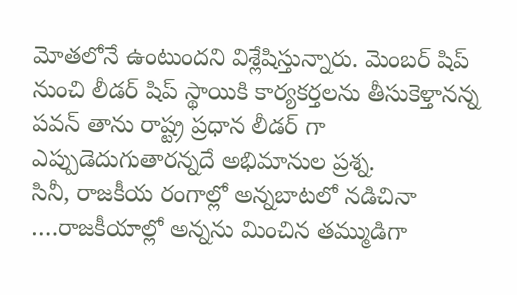మోతలోనే ఉంటుందని విశ్లేషిస్తున్నారు. మెంబర్ షిప్ నుంచి లీడర్ షిప్ స్థాయికి కార్యకర్తలను తీసుకెళ్తానన్న పవన్ తాను రాష్ట్ర ప్రధాన లీడర్ గా ఎప్పుడెదుగుతారన్నదే అభిమానుల ప్రశ్న.
సినీ, రాజకీయ రంగాల్లో అన్నబాటలో నడిచినా ….రాజకీయాల్లో అన్నను మించిన తమ్ముడిగా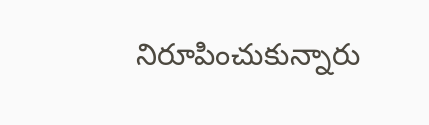నిరూపించుకున్నారు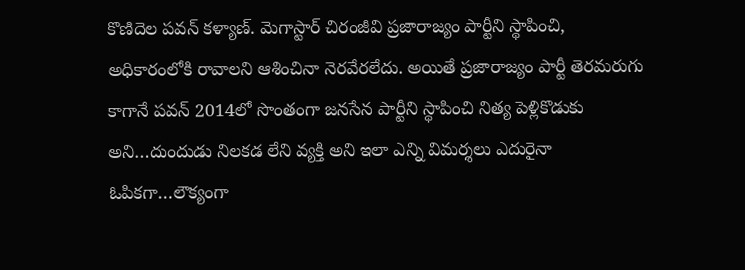కొణిదెల పవన్ కళ్యాణ్. మెగాస్టార్ చిరంజీవి ప్రజారాజ్యం పార్టీని స్థాపించి, అధికారంలోకి రావాలని ఆశించినా నెరవేరలేదు. అయితే ప్రజారాజ్యం పార్టీ తెరమరుగు కాగానే పవన్ 2014లో సొంతంగా జనసేన పార్టీని స్థాపించి నిత్య పెళ్లికొడుకు అని…దుందుడు నిలకడ లేని వ్యక్తి అని ఇలా ఎన్ని విమర్శలు ఎదురైనా ఓపికగా…లౌక్యంగా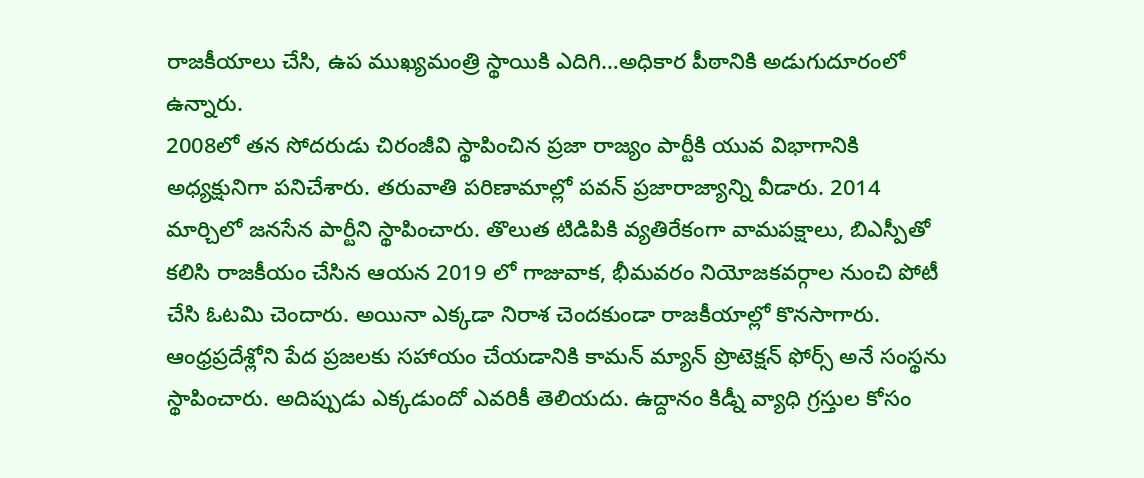రాజకీయాలు చేసి, ఉప ముఖ్యమంత్రి స్థాయికి ఎదిగి…అధికార పీఠానికి అడుగుదూరంలో ఉన్నారు.
2008లో తన సోదరుడు చిరంజీవి స్థాపించిన ప్రజా రాజ్యం పార్టీకి యువ విభాగానికి అధ్యక్షునిగా పనిచేశారు. తరువాతి పరిణామాల్లో పవన్ ప్రజారాజ్యాన్ని వీడారు. 2014 మార్చిలో జనసేన పార్టీని స్థాపించారు. తొలుత టిడిపికి వ్యతిరేకంగా వామపక్షాలు, బిఎస్పీతో కలిసి రాజకీయం చేసిన ఆయన 2019 లో గాజువాక, భీమవరం నియోజకవర్గాల నుంచి పోటీ చేసి ఓటమి చెందారు. అయినా ఎక్కడా నిరాశ చెందకుండా రాజకీయాల్లో కొనసాగారు. ఆంధ్రప్రదేశ్లోని పేద ప్రజలకు సహాయం చేయడానికి కామన్ మ్యాన్ ప్రొటెక్షన్ ఫోర్స్ అనే సంస్థను స్థాపించారు. అదిప్పుడు ఎక్కడుందో ఎవరికీ తెలియదు. ఉద్దానం కిడ్నీ వ్యాధి గ్రస్తుల కోసం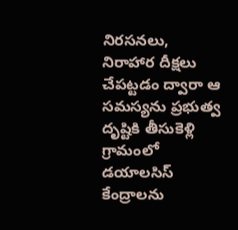నిరసనలు, నిరాహార దీక్షలు చేపట్టడం ద్వారా ఆ సమస్యను ప్రభుత్వ దృష్టికి తీసుకెళ్లి గ్రామంలో డయాలసిస్ కేంద్రాలను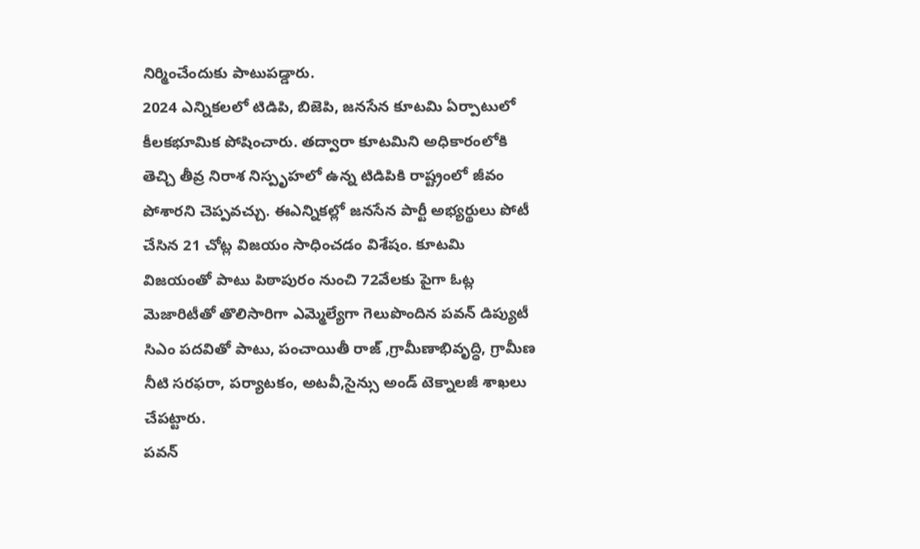నిర్మించేందుకు పాటుపడ్డారు.
2024 ఎన్నికలలో టిడిపి, బిజెపి, జనసేన కూటమి ఏర్పాటులో కీలకభూమిక పోషించారు. తద్వారా కూటమిని అధికారంలోకి తెచ్చి తీవ్ర నిరాశ నిస్పృహలో ఉన్న టిడిపికి రాష్ట్రంలో జీవం పోశారని చెప్పవచ్చు. ఈఎన్నికల్లో జనసేన పార్టీ అభ్యర్థులు పోటీ చేసిన 21 చోట్ల విజయం సాధించడం విశేషం. కూటమి విజయంతో పాటు పిఠాపురం నుంచి 72వేలకు పైగా ఓట్ల మెజారిటీతో తొలిసారిగా ఎమ్మెల్యేగా గెలుపొందిన పవన్ డిప్యుటీ సిఎం పదవితో పాటు, పంచాయితీ రాజ్ ,గ్రామీణాభివృద్ధి, గ్రామీణ నీటి సరఫరా, పర్యాటకం, అటవీ,సైన్సు అండ్ టెక్నాలజీ శాఖలు చేపట్టారు.
పవన్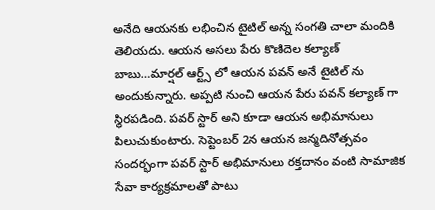అనేది ఆయనకు లభించిన టైటిల్ అన్న సంగతి చాలా మందికి తెలియదు. ఆయన అసలు పేరు కొణిదెల కల్యాణ్ బాబు…మార్షల్ ఆర్ట్స్ లో ఆయన పవన్ అనే టైటిల్ ను అందుకున్నారు. అప్పటి నుంచి ఆయన పేరు పవన్ కల్యాణ్ గా స్థిరపడింది. పవర్ స్టార్ అని కూడా ఆయన అభిమానులు పిలుచుకుంటారు. సెప్టెంబర్ 2న ఆయన జన్మదినోత్సవం సందర్భంగా పవర్ స్టార్ అభిమానులు రక్తదానం వంటి సామాజిక సేవా కార్యక్రమాలతో పాటు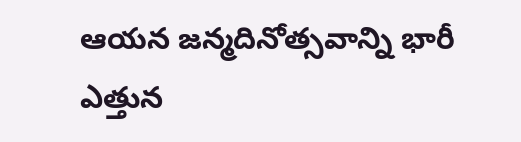ఆయన జన్మదినోత్సవాన్ని భారీ ఎత్తున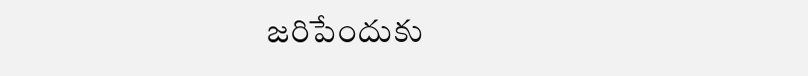జరిపేందుకు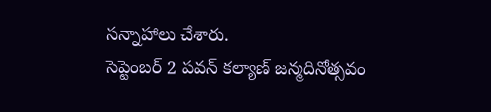సన్నాహాలు చేశారు.
సెప్టెంబర్ 2 పవన్ కల్యాణ్ జన్మదినోత్సవం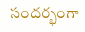సందర్భంగా